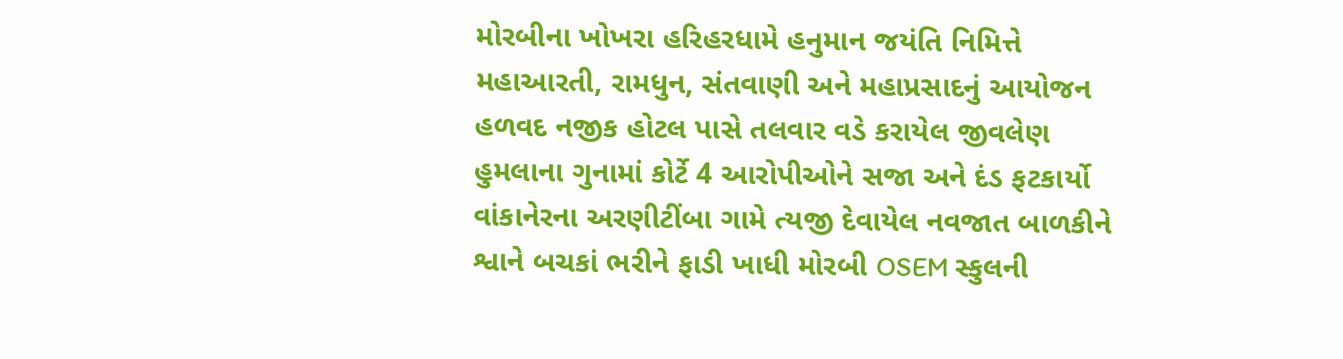મોરબીના ખોખરા હરિહરધામે હનુમાન જયંતિ નિમિત્તે મહાઆરતી, રામધુન, સંતવાણી અને મહાપ્રસાદનું આયોજન હળવદ નજીક હોટલ પાસે તલવાર વડે કરાયેલ જીવલેણ હુમલાના ગુનામાં કોર્ટે 4 આરોપીઓને સજા અને દંડ ફટકાર્યો વાંકાનેરના અરણીટીંબા ગામે ત્યજી દેવાયેલ નવજાત બાળકીને શ્વાને બચકાં ભરીને ફાડી ખાધી મોરબી OSEM સ્કુલની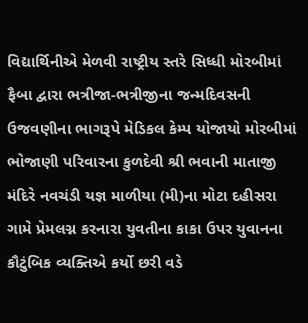વિદ્યાર્થિનીએ મેળવી રાષ્ટ્રીય સ્તરે સિધ્ધી મોરબીમાં ફૈબા દ્વારા ભત્રીજા-ભત્રીજીના જન્મદિવસની ઉજવણીના ભાગરૂપે મેડિકલ કેમ્પ યોજાયો મોરબીમાં ભોજાણી પરિવારના કુળદેવી શ્રી ભવાની માતાજી મંદિરે નવચંડી યજ્ઞ માળીયા (મી)ના મોટા દહીસરા ગામે પ્રેમલગ્ન કરનારા યુવતીના કાકા ઉપર યુવાનના કૌટુંબિક વ્યક્તિએ કર્યો છરી વડે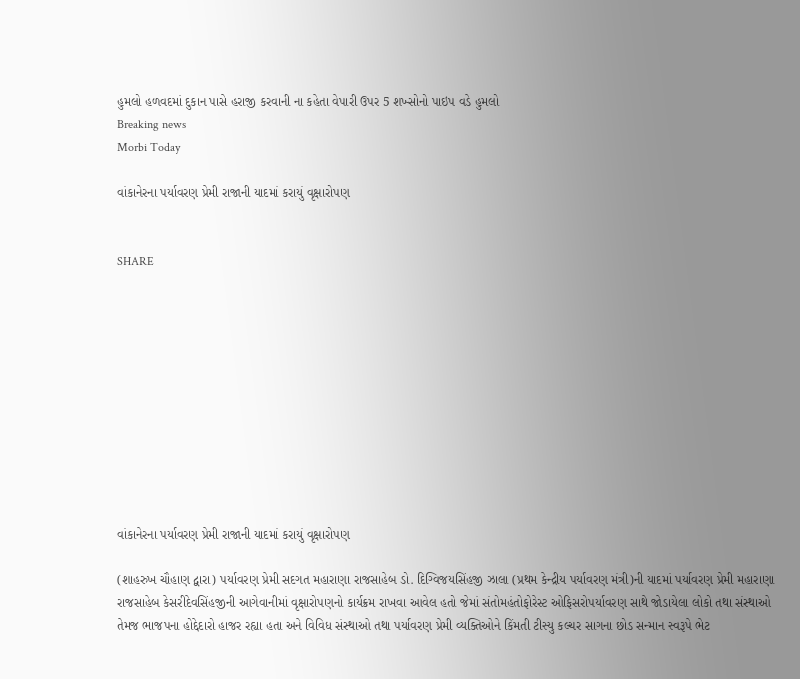હુમલો હળવદમાં દુકાન પાસે હરાજી કરવાની ના કહેતા વેપારી ઉપર 5 શખ્સોનો પાઇપ વડે હુમલો
Breaking news
Morbi Today

વાંકાનેરના પર્યાવરણ પ્રેમી રાજાની યાદમાં કરાયું વૃક્ષારોપણ


SHARE











વાંકાનેરના પર્યાવરણ પ્રેમી રાજાની યાદમાં કરાયું વૃક્ષારોપણ

(શાહરુખ ચૌહાણ દ્વારા) પર્યાવરણ પ્રેમી સદગત મહારાણા રાજસાહેબ ડો. દિગ્વિજયસિંહજી ઝાલા (પ્રથમ કેન્દ્રીય પર્યાવરણ મંત્રી)ની યાદમાં પર્યાવરણ પ્રેમી મહારાણા રાજસાહેબ કેસરીદેવસિંહજીની આગેવાનીમાં વૃક્ષારોપણનો કાર્યક્રમ રાખવા આવેલ હતો જેમાં સંતોમહંતોફોરેસ્ટ ઓફિસરોપર્યાવરણ સાથે જોડાયેલા લોકો તથા સંસ્થાઓ તેમજ ભાજપના હોદ્દેદારો હાજર રહ્યા હતા અને વિવિધ સંસ્થાઓ તથા પર્યાવરણ પ્રેમી વ્યક્તિઓને કિંમતી ટીસ્યુ કલ્ચર સાગના છોડ સન્માન સ્વરૂપે ભેટ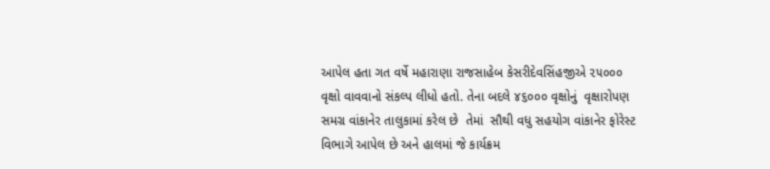આપેલ હતા ગત વર્ષે મહારાણા રાજસાહેબ કેસરીદેવસિંહજીએ ૨૫૦૦૦ વૃક્ષો વાવવાનો સંકલ્પ લીધો હતો. તેના બદલે ૪૬૦૦૦ વૃક્ષોનું  વૃક્ષારોપણ સમગ્ર વાંકાનેર તાલુકામાં કરેલ છે  તેમાં  સૌથી વધુ સહયોગ વાંકાનેર ફોરેસ્ટ વિભાગે આપેલ છે અને હાલમાં જે કાર્યક્રમ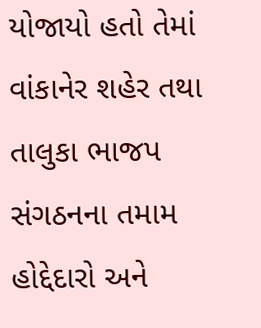યોજાયો હતો તેમાં વાંકાનેર શહેર તથા તાલુકા ભાજપ સંગઠનના તમામ હોદ્દેદારો અને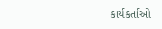કાર્યકર્તાઓ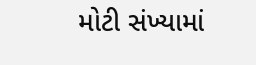મોટી સંખ્યામાં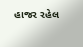હાજર રહેલ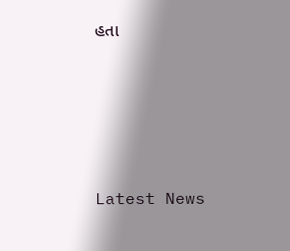હતા






Latest News